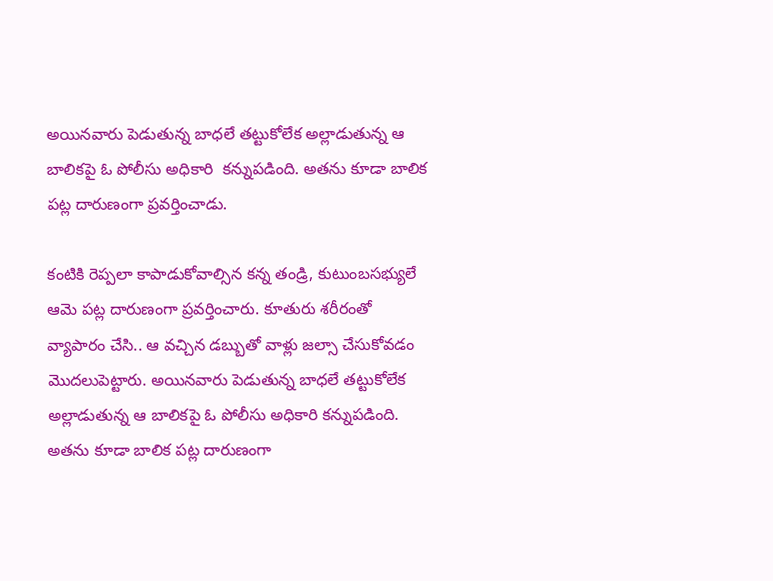అయినవారు పెడుతున్న బాధలే తట్టుకోలేక అల్లాడుతున్న ఆ బాలికపై ఓ పోలీసు అధికారి  కన్నుపడింది. అతను కూడా బాలిక పట్ల దారుణంగా ప్రవర్తించాడు.

కంటికి రెప్పలా కాపాడుకోవాల్సిన కన్న తండ్రి, కుటుంబసభ్యులే ఆమె పట్ల దారుణంగా ప్రవర్తించారు. కూతురు శరీరంతో వ్యాపారం చేసి.. ఆ వచ్చిన డబ్బుతో వాళ్లు జల్సా చేసుకోవడం మొదలుపెట్టారు. అయినవారు పెడుతున్న బాధలే తట్టుకోలేక అల్లాడుతున్న ఆ బాలికపై ఓ పోలీసు అధికారి కన్నుపడింది. అతను కూడా బాలిక పట్ల దారుణంగా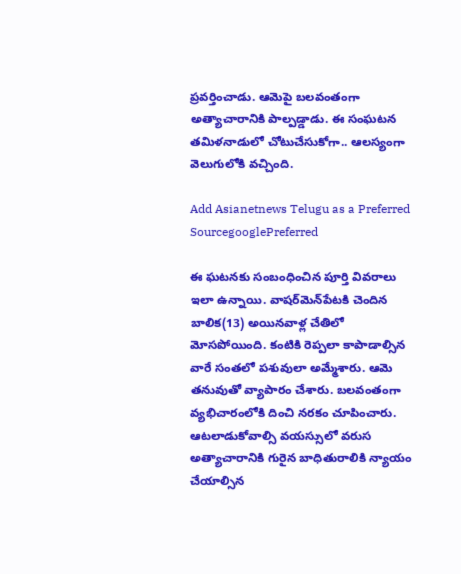ప్రవర్తించాడు. ఆమెపై బలవంతంగా అత్యాచారానికి పాల్పడ్డాడు. ఈ సంఘటన తమిళనాడులో చోటుచేసుకోగా.. ఆలస్యంగా వెలుగులోకి వచ్చింది.

Add Asianetnews Telugu as a Preferred SourcegooglePreferred

ఈ ఘటనకు సంబంధించిన పూర్తి వివరాలు ఇలా ఉన్నాయి. వాషర్‌మెన్‌పేటకి చెందిన బాలిక(13) అయినవాళ్ల చేతిలో మోసపోయింది. కంటికి రెప్పలా కాపాడాల్సిన వారే సంతలో పశువులా అమ్మేశారు. ఆమె తనువుతో వ్యాపారం చేశారు. బలవంతంగా వ్యభిచారంలోకి దించి నరకం చూపించారు. ఆటలాడుకోవాల్సి వయస్సులో వరుస అత్యాచారానికి గురైన బాధితురాలికి న్యాయం చేయాల్సిన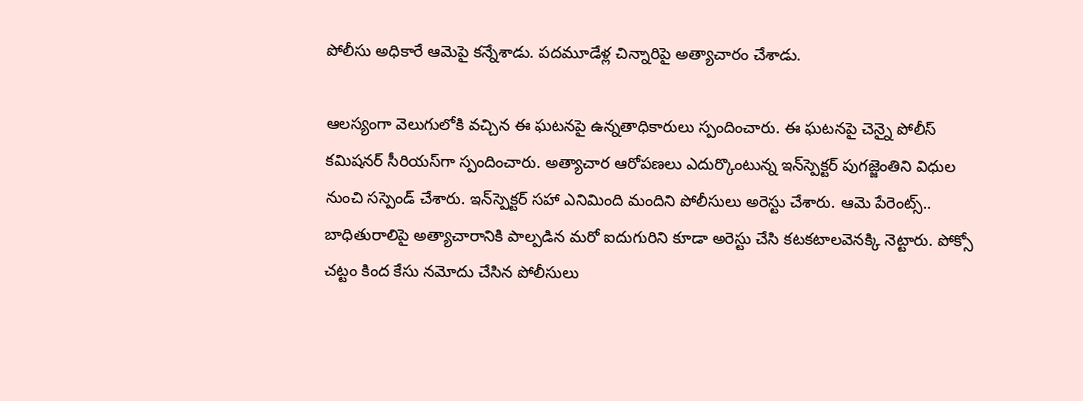పోలీసు అధికారే ఆమెపై కన్నేశాడు. పదమూడేళ్ల చిన్నారిపై అత్యాచారం చేశాడు.

ఆలస్యంగా వెలుగులోకి వచ్చిన ఈ ఘటనపై ఉన్నతాధికారులు స్పందించారు. ఈ ఘటనపై చెన్నై పోలీస్ కమిషనర్‌ సీరియస్‌గా స్పందించారు. అత్యాచార ఆరోపణలు ఎదుర్కొంటున్న ఇన్‌స్పెక్టర్ పుగజ్జెంతిని విధుల నుంచి సస్పెండ్ చేశారు. ఇన్‌స్పెక్టర్ సహా ఎనిమింది మందిని పోలీసులు అరెస్టు చేశారు. ఆమె పేరెంట్స్.. బాధితురాలిపై అత్యాచారానికి పాల్పడిన మరో ఐదుగురిని కూడా అరెస్టు చేసి కటకటాలవెనక్కి నెట్టారు. పోక్సో చట్టం కింద కేసు నమోదు చేసిన పోలీసులు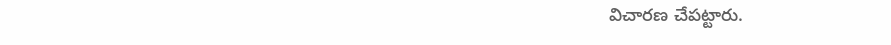విచారణ చేపట్టారు.